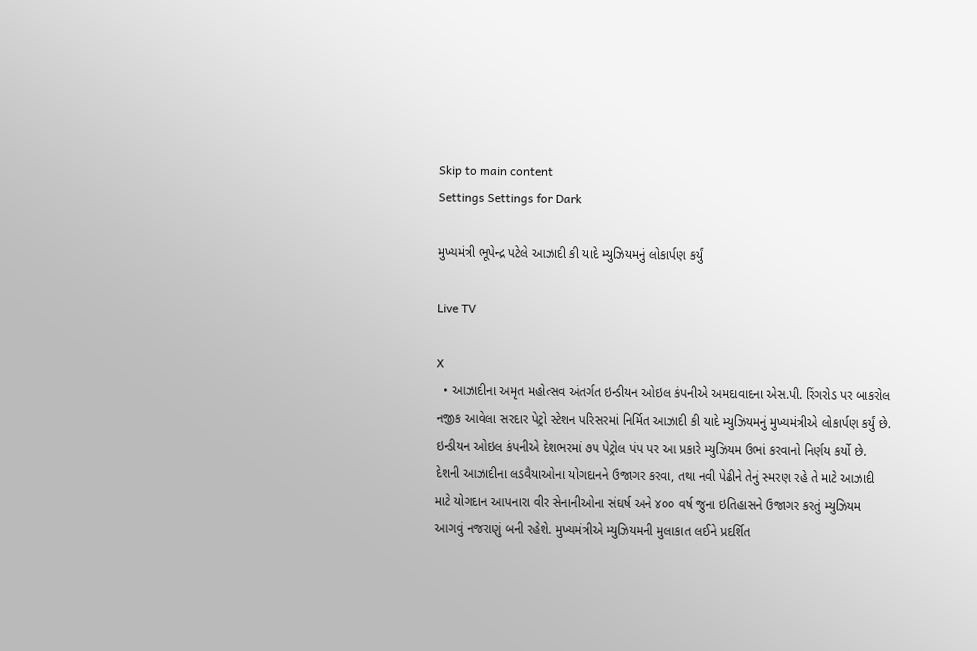Skip to main content
Settings Settings for Dark

મુખ્યમંત્રી ભૂપેન્દ્ર પટેલે આઝાદી કી યાદે મ્યુઝિયમનું લોકાર્પણ કર્યું

Live TV

X
  • આઝાદીના અમૃત મહોત્સવ અંતર્ગત ઇન્ડીયન ઓઇલ કંપનીએ અમદાવાદના એસ.પી. રિંગરોડ પર બાકરોલ નજીક આવેલા સરદાર પેટ્રો સ્ટેશન પરિસરમાં નિર્મિત આઝાદી કી યાદે મ્યુઝિયમનું મુખ્યમંત્રીએ લોકાર્પણ કર્યું છે. ઇન્ડીયન ઓઇલ કંપનીએ દેશભરમાં ૭૫ પેટ્રોલ પંપ પર આ પ્રકારે મ્યુઝિયમ ઉભાં કરવાનો નિર્ણય કર્યો છે. દેશની આઝાદીના લડવૈયાઓના યોગદાનને ઉજાગર કરવા, તથા નવી પેઢીને તેનું સ્મરણ રહે તે માટે આઝાદી માટે યોગદાન આપનારા વીર સેનાનીઓના સંઘર્ષ અને ૪૦૦ વર્ષ જુના ઇતિહાસને ઉજાગર કરતું મ્યુઝિયમ આગવું નજરાણું બની રહેશે. મુખ્યમંત્રીએ મ્યુઝિયમની મુલાકાત લઈને પ્રદર્શિત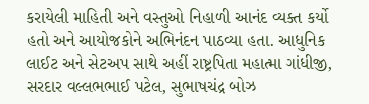કરાયેલી માહિતી અને વસ્તુઓ નિહાળી આનંદ વ્યક્ત કર્યો હતો અને આયોજકોને અભિનંદન પાઠવ્યા હતા. આધુનિક લાઈટ અને સેટઅપ સાથે અહીં રાષ્ટ્રપિતા મહાત્મા ગાંધીજી, સરદાર વલ્લભભાઈ પટેલ, સુભાષચંદ્ર બોઝ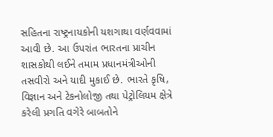સહિતના રાષ્ટ્રનાયકોની યશગાથા વર્ણવવામાં આવી છે. આ ઉપરાંત ભારતના પ્રાચીન શાસકોથી લઈને તમામ પ્રધાનમંત્રીઓની તસવીરો અને યાદી મુકાઈ છે. ભારતે કૃષિ, વિજ્ઞાન અને ટેકનોલોજી તથા પેટ્રોલિયમ ક્ષેત્રે કરેલી પ્રગતિ વગેરે બાબતોને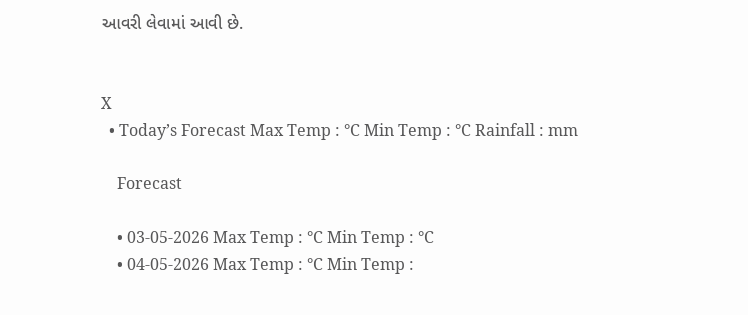આવરી લેવામાં આવી છે.


X
  • Today’s Forecast Max Temp : °C Min Temp : °C Rainfall : mm

    Forecast

    • 03-05-2026 Max Temp : °C Min Temp : °C
    • 04-05-2026 Max Temp : °C Min Temp :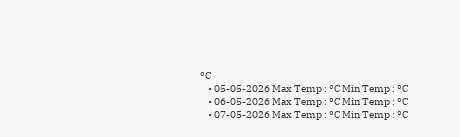°C
    • 05-05-2026 Max Temp : °C Min Temp : °C
    • 06-05-2026 Max Temp : °C Min Temp : °C
    • 07-05-2026 Max Temp : °C Min Temp : °C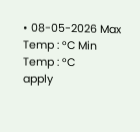• 08-05-2026 Max Temp : °C Min Temp : °C
apply